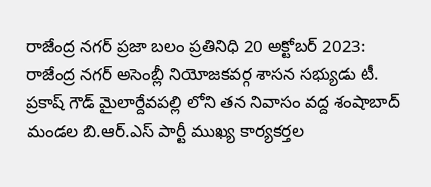రాజేంద్ర నగర్ ప్రజా బలం ప్రతినిధి 20 అక్టోబర్ 2023: రాజేంద్ర నగర్ అసెంబ్లీ నియోజకవర్గ శాసన సభ్యుడు టీ. ప్రకాష్ గౌడ్ మైలార్దేవపల్లి లోని తన నివాసం వద్ద శంషాబాద్ మండల బి.ఆర్.ఎస్ పార్టీ ముఖ్య కార్యకర్తల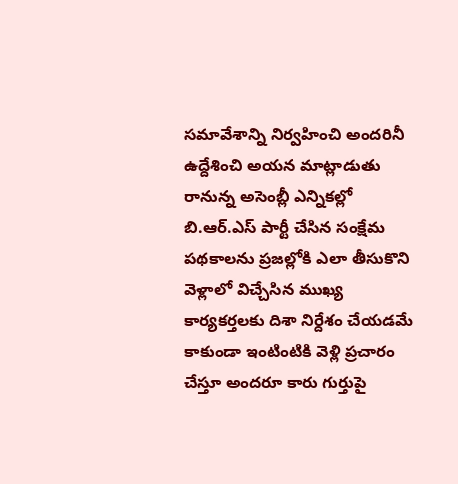సమావేశాన్ని నిర్వహించి అందరినీ ఉద్దేశించి అయన మాట్లాడుతు రానున్న అసెంబ్లీ ఎన్నికల్లో బి.ఆర్.ఎస్ పార్టీ చేసిన సంక్షేమ పథకాలను ప్రజల్లోకి ఎలా తీసుకొని వెళ్లాలో విచ్చేసిన ముఖ్య కార్యకర్తలకు దిశా నిర్దేశం చేయడమే కాకుండా ఇంటింటికి వెళ్లి ప్రచారం చేస్తూ అందరూ కారు గుర్తుపై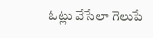ఓట్లు వేసేలా గెలుపే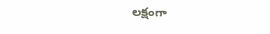లక్షంగా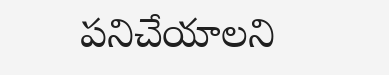పనిచేయాలని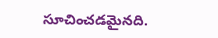సూచించడమైనది.